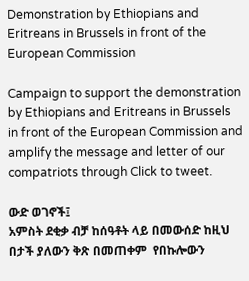Demonstration by Ethiopians and Eritreans in Brussels in front of the European Commission

Campaign to support the demonstration by Ethiopians and Eritreans in Brussels in front of the European Commission and amplify the message and letter of our compatriots through Click to tweet.

ውድ ወገኖች፤
አምስት ደቂቃ ብቻ ከሰዓቶት ላይ በመውሰድ ከዚህ በታች ያለውን ቅጽ በመጠቀም  የበኩሎውን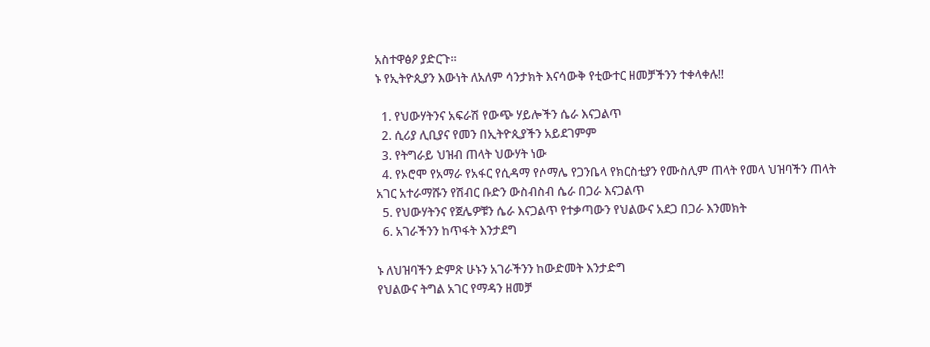አስተዋፅዖ ያድርጉ።
ኑ የኢትዮጲያን እውነት ለአለም ሳንታክት እናሳውቅ የቲውተር ዘመቻችንን ተቀላቀሉ!!

  1. የህውሃትንና አፍራሽ የውጭ ሃይሎችን ሴራ እናጋልጥ
  2. ሲሪያ ሊቢያና የመን በኢትዮጲያችን አይደገምም
  3. የትግራይ ህዝብ ጠላት ህውሃት ነው
  4. የኦሮሞ የአማራ የአፋር የሲዳማ የሶማሌ የጋንቤላ የክርስቲያን የሙስሊም ጠላት የመላ ህዝባችን ጠላት አገር አተራማሹን የሽብር ቡድን ውስብስብ ሴራ በጋራ እናጋልጥ
  5. የህውሃትንና የጀሌዎቹን ሴራ እናጋልጥ የተቃጣውን የህልውና አደጋ በጋራ እንመክት
  6. አገራችንን ከጥፋት እንታደግ

ኑ ለህዝባችን ድምጽ ሁኑን አገራችንን ከውድመት እንታድግ
የህልውና ትግል አገር የማዳን ዘመቻ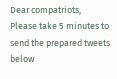Dear compatriots,
Please take 5 minutes to send the prepared tweets below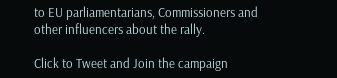to EU parliamentarians, Commissioners and other influencers about the rally.

Click to Tweet and Join the campaign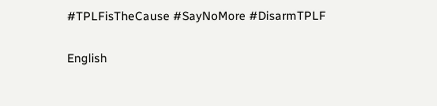#TPLFisTheCause #SayNoMore #DisarmTPLF

English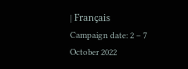| Français
Campaign date: 2 – 7 October 2022